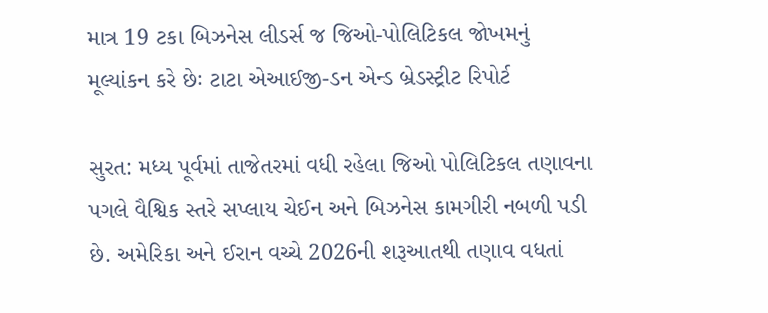માત્ર 19 ટકા બિઝનેસ લીડર્સ જ જિઓ-પોલિટિકલ જોખમનું મૂલ્યાંકન કરે છેઃ ટાટા એઆઈજી-ડન એન્ડ બ્રેડસ્ટ્રીટ રિપોર્ટ

સુરત: મધ્ય પૂર્વમાં તાજેતરમાં વધી રહેલા જિઓ પોલિટિકલ તણાવના પગલે વૈશ્વિક સ્તરે સપ્લાય ચેઈન અને બિઝનેસ કામગીરી નબળી પડી છે. અમેરિકા અને ઈરાન વચ્ચે 2026ની શરૂઆતથી તણાવ વધતાં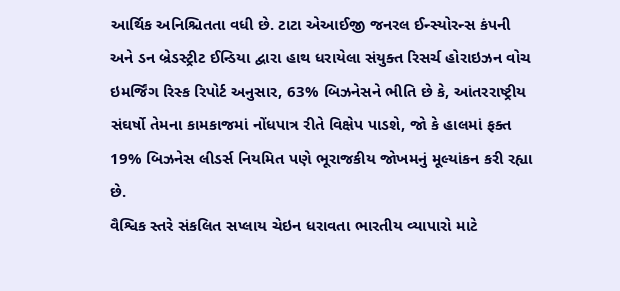આર્થિક અનિશ્ચિતતા વધી છે. ટાટા એઆઈજી જનરલ ઈન્સ્યોરન્સ કંપની અને ડન બ્રેડસ્ટ્રીટ ઈન્ડિયા દ્વારા હાથ ધરાયેલા સંયુક્ત રિસર્ચ હોરાઇઝન વોચ ઇમર્જિંગ રિસ્ક રિપોર્ટ અનુસાર, 63% બિઝનેસને ભીતિ છે કે, આંતરરાષ્ટ્રીય સંઘર્ષો તેમના કામકાજમાં નોંધપાત્ર રીતે વિક્ષેપ પાડશે, જો કે હાલમાં ફક્ત 19% બિઝનેસ લીડર્સ નિયમિત પણે ભૂરાજકીય જોખમનું મૂલ્યાંકન કરી રહ્યા છે.
વૈશ્વિક સ્તરે સંકલિત સપ્લાય ચેઇન ધરાવતા ભારતીય વ્યાપારો માટે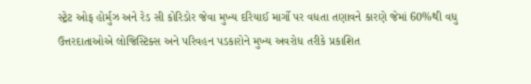સ્ટ્રેટ ઓફ હોર્મુઝ અને રેડ સી કોરિડોર જેવા મુખ્ય દરિયાઈ માર્ગો પર વધતા તણાવને કારણે જેમાં 60%થી વધુ ઉત્તરદાતાઓએ લોજિસ્ટિક્સ અને પરિવહન પડકારોને મુખ્ય અવરોધ તરીકે પ્રકાશિત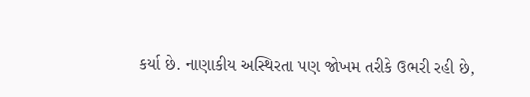કર્યા છે. નાણાકીય અસ્થિરતા પણ જોખમ તરીકે ઉભરી રહી છે,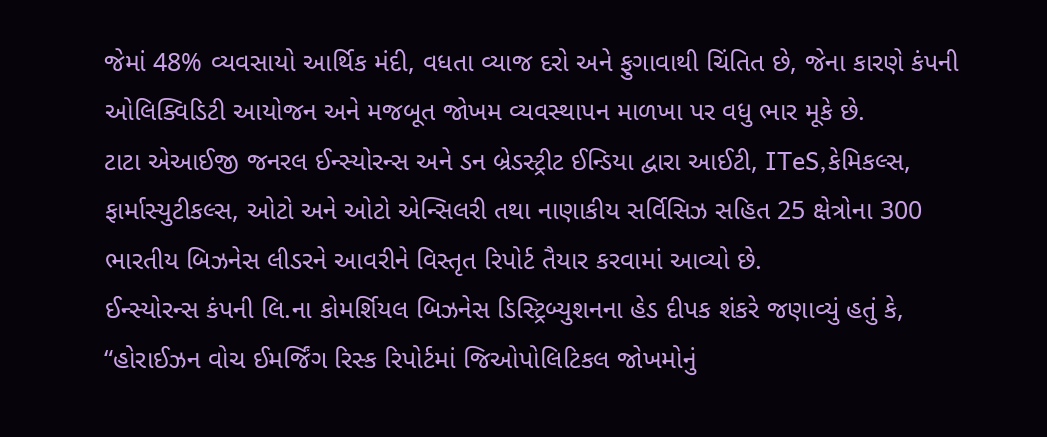જેમાં 48% વ્યવસાયો આર્થિક મંદી, વધતા વ્યાજ દરો અને ફુગાવાથી ચિંતિત છે, જેના કારણે કંપની ઓલિક્વિડિટી આયોજન અને મજબૂત જોખમ વ્યવસ્થાપન માળખા પર વધુ ભાર મૂકે છે.
ટાટા એઆઈજી જનરલ ઈન્સ્યોરન્સ અને ડન બ્રેડસ્ટ્રીટ ઈન્ડિયા દ્વારા આઈટી, ITeS,કેમિકલ્સ, ફાર્માસ્યુટીકલ્સ, ઓટો અને ઓટો એન્સિલરી તથા નાણાકીય સર્વિસિઝ સહિત 25 ક્ષેત્રોના 300 ભારતીય બિઝનેસ લીડરને આવરીને વિસ્તૃત રિપોર્ટ તૈયાર કરવામાં આવ્યો છે.
ઈન્સ્યોરન્સ કંપની લિ.ના કોમર્શિયલ બિઝનેસ ડિસ્ટ્રિબ્યુશનના હેડ દીપક શંકરે જણાવ્યું હતું કે, “હોરાઈઝન વોચ ઈમર્જિંગ રિસ્ક રિપોર્ટમાં જિઓપોલિટિકલ જોખમોનું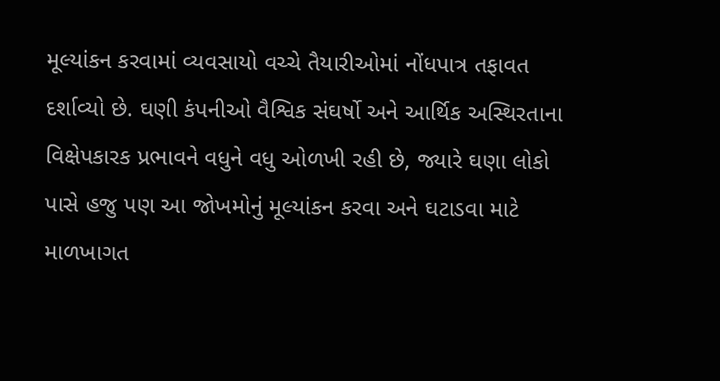મૂલ્યાંકન કરવામાં વ્યવસાયો વચ્ચે તૈયારીઓમાં નોંધપાત્ર તફાવત દર્શાવ્યો છે. ઘણી કંપનીઓ વૈશ્વિક સંઘર્ષો અને આર્થિક અસ્થિરતાના વિક્ષેપકારક પ્રભાવને વધુને વધુ ઓળખી રહી છે, જ્યારે ઘણા લોકો પાસે હજુ પણ આ જોખમોનું મૂલ્યાંકન કરવા અને ઘટાડવા માટે માળખાગત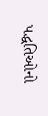પદ્ધતિઓનો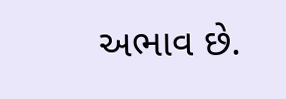અભાવ છે.